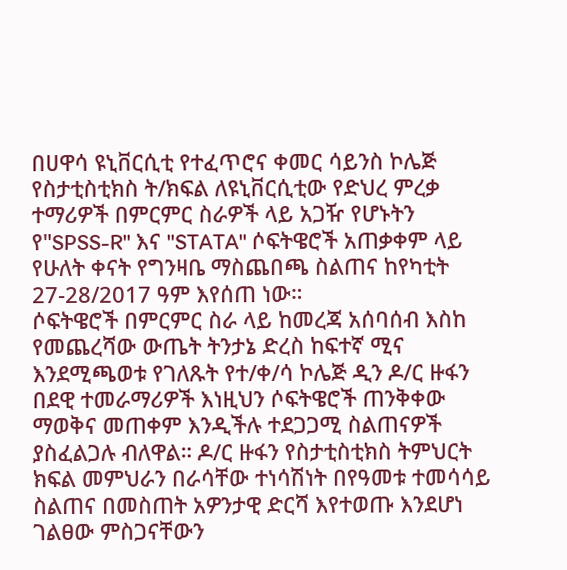በሀዋሳ ዩኒቨርሲቲ የተፈጥሮና ቀመር ሳይንስ ኮሌጅ የስታቲስቲክስ ት/ክፍል ለዩኒቨርሲቲው የድህረ ምረቃ ተማሪዎች በምርምር ስራዎች ላይ አጋዥ የሆኑትን የ"SPSS-R" እና "STATA" ሶፍትዌሮች አጠቃቀም ላይ የሁለት ቀናት የግንዛቤ ማስጨበጫ ስልጠና ከየካቲት 27-28/2017 ዓም እየሰጠ ነው።
ሶፍትዌሮች በምርምር ስራ ላይ ከመረጃ አሰባሰብ እስከ የመጨረሻው ውጤት ትንታኔ ድረስ ከፍተኛ ሚና እንደሚጫወቱ የገለጹት የተ/ቀ/ሳ ኮሌጅ ዲን ዶ/ር ዙፋን በደዊ ተመራማሪዎች እነዚህን ሶፍትዌሮች ጠንቅቀው ማወቅና መጠቀም እንዲችሉ ተደጋጋሚ ስልጠናዎች ያስፈልጋሉ ብለዋል። ዶ/ር ዙፋን የስታቲስቲክስ ትምህርት ክፍል መምህራን በራሳቸው ተነሳሽነት በየዓመቱ ተመሳሳይ ስልጠና በመስጠት አዎንታዊ ድርሻ እየተወጡ እንደሆነ ገልፀው ምስጋናቸውን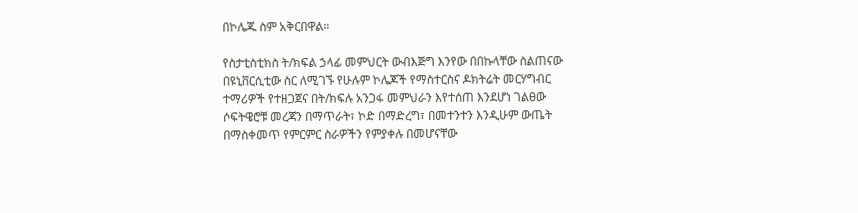በኮሌጁ ስም አቅርበዋል።

የስታቲስቲክስ ት/ክፍል ኃላፊ መምህርት ውብእጅግ እንየው በበኩላቸው ስልጠናው በዩኒቨርሲቲው ስር ለሚገኙ የሁሉም ኮሌጆች የማስተርስና ዶክትሬት መርሃግብር ተማሪዎች የተዘጋጀና በት/ክፍሉ አንጋፋ መምህራን እየተሰጠ እንደሆነ ገልፀው ሶፍትዌሮቹ መረጃን በማጥራት፣ ኮድ በማድረግ፣ በመተንተን እንዲሁም ውጤት በማስቀመጥ የምርምር ስራዎችን የምያቀሉ በመሆናቸው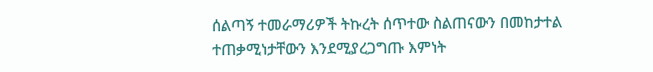ሰልጣኝ ተመራማሪዎች ትኩረት ሰጥተው ስልጠናውን በመከታተል ተጠቃሚነታቸውን እንደሚያረጋግጡ እምነት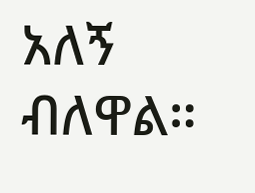አለኝ ብለዋል።